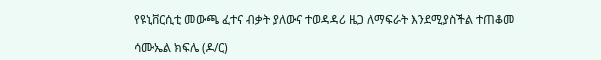የዩኒቨርሲቲ መውጫ ፈተና ብቃት ያለውና ተወዳዳሪ ዜጋ ለማፍራት እንደሚያስችል ተጠቆመ

ሳሙኤል ክፍሌ (ዶ/ር)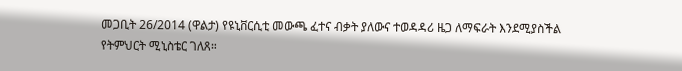መጋቢት 26/2014 (ዋልታ) የዩኒቨርሲቲ መውጫ ፈተና ብቃት ያለውና ተወዳዳሪ ዜጋ ለማፍራት እንደሚያስችል የትምህርት ሚኒስቴር ገለጸ።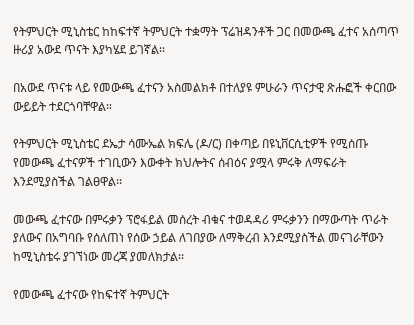የትምህርት ሚኒስቴር ከከፍተኛ ትምህርት ተቋማት ፕሬዝዳንቶች ጋር በመውጫ ፈተና አሰጣጥ ዙሪያ አውደ ጥናት እያካሄደ ይገኛል፡፡

በአውደ ጥናቱ ላይ የመውጫ ፈተናን አስመልክቶ በተለያዩ ምሁራን ጥናታዊ ጽሑፎች ቀርበው ውይይት ተደርጎባቸዋል።

የትምህርት ሚኒስቴር ደኤታ ሳሙኤል ክፍሌ (ዶ/ር) በቀጣይ በዩኒቨርሲቲዎች የሚሰጡ የመውጫ ፈተናዎች ተገቢውን እውቀት ክህሎትና ሰብዕና ያሟላ ምሩቅ ለማፍራት እንደሚያስችል ገልፀዋል፡፡

መውጫ ፈተናው በምሩቃን ፕሮፋይል መሰረት ብቁና ተወዳዳሪ ምሩቃንን በማውጣት ጥራት ያለውና በአግባቡ የሰለጠነ የሰው ኃይል ለገበያው ለማቅረብ እንደሚያስችል መናገራቸውን ከሚኒስቴሩ ያገኘነው መረጃ ያመለክታል፡፡

የመውጫ ፈተናው የከፍተኛ ትምህርት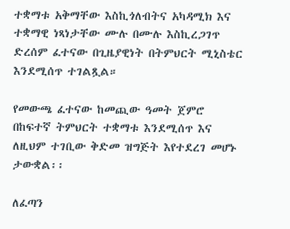ተቋማቱ አቅማቸው እስኪጎለብትና አካዳሚክ እና ተቋማዊ ነጻነታቸው ሙሉ በሙሉ እስኪረጋገጥ ድረሰም ፈተናው በጊዜያዊነት በትምህርት ሚኒስቴር እንደሚሰጥ ተገልጿል።

የመውጫ ፈተናው ከመጪው ዓመት ጀምሮ በከፍተኛ ትምህርት ተቋማቱ እንደሚሰጥ እና ለዚህም ተገቢው ቅድመ ዝግጅት እየተደረገ መሆኑ ታውቋል፡፡

ለፈጣን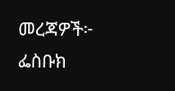መረጃዎች፦
ፌስቡክ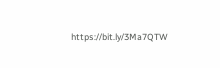https://bit.ly/3Ma7QTW